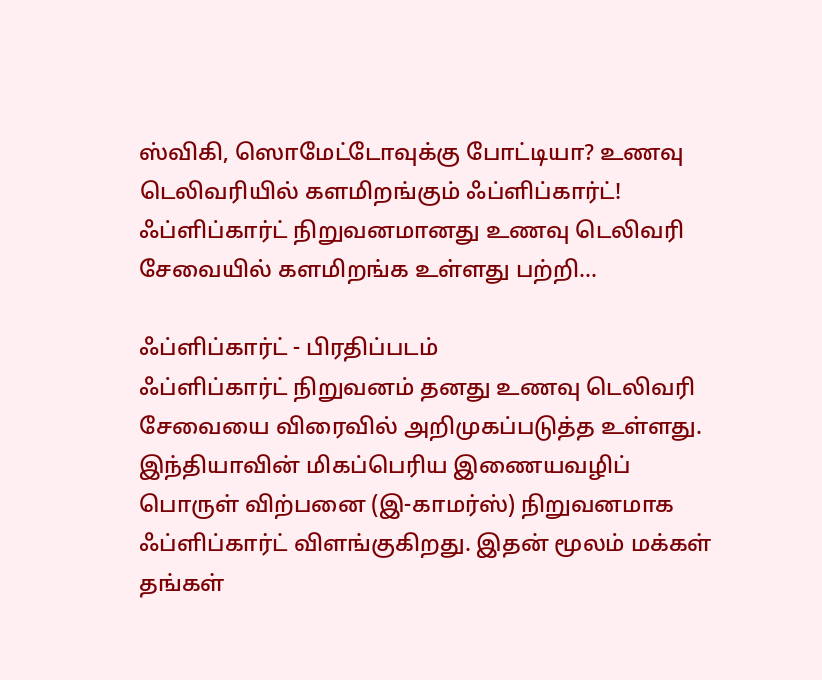ஸ்விகி, ஸொமேட்டோவுக்கு போட்டியா? உணவு டெலிவரியில் களமிறங்கும் ஃப்ளிப்கார்ட்!
ஃப்ளிப்கார்ட் நிறுவனமானது உணவு டெலிவரி சேவையில் களமிறங்க உள்ளது பற்றி...

ஃப்ளிப்கார்ட் - பிரதிப்படம்
ஃப்ளிப்கார்ட் நிறுவனம் தனது உணவு டெலிவரி சேவையை விரைவில் அறிமுகப்படுத்த உள்ளது.
இந்தியாவின் மிகப்பெரிய இணையவழிப் பொருள் விற்பனை (இ-காமர்ஸ்) நிறுவனமாக ஃப்ளிப்கார்ட் விளங்குகிறது. இதன் மூலம் மக்கள் தங்கள்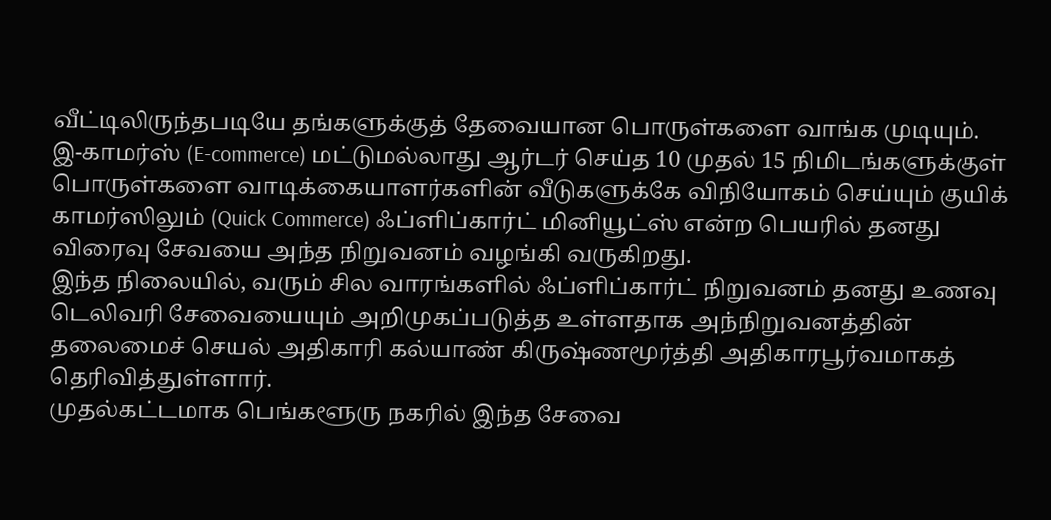வீட்டிலிருந்தபடியே தங்களுக்குத் தேவையான பொருள்களை வாங்க முடியும்.
இ-காமர்ஸ் (E-commerce) மட்டுமல்லாது ஆர்டர் செய்த 10 முதல் 15 நிமிடங்களுக்குள் பொருள்களை வாடிக்கையாளர்களின் வீடுகளுக்கே விநியோகம் செய்யும் குயிக் காமர்ஸிலும் (Quick Commerce) ஃப்ளிப்கார்ட் மினியூட்ஸ் என்ற பெயரில் தனது விரைவு சேவயை அந்த நிறுவனம் வழங்கி வருகிறது.
இந்த நிலையில், வரும் சில வாரங்களில் ஃப்ளிப்கார்ட் நிறுவனம் தனது உணவு டெலிவரி சேவையையும் அறிமுகப்படுத்த உள்ளதாக அந்நிறுவனத்தின் தலைமைச் செயல் அதிகாரி கல்யாண் கிருஷ்ணமூர்த்தி அதிகாரபூர்வமாகத் தெரிவித்துள்ளார்.
முதல்கட்டமாக பெங்களூரு நகரில் இந்த சேவை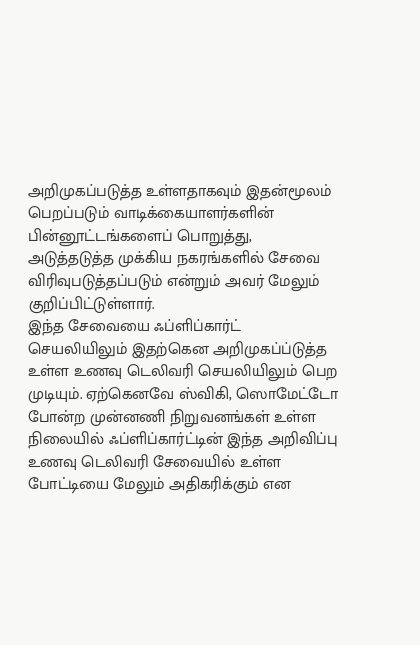அறிமுகப்படுத்த உள்ளதாகவும் இதன்மூலம் பெறப்படும் வாடிக்கையாளர்களின் பின்னூட்டங்களைப் பொறுத்து, அடுத்தடுத்த முக்கிய நகரங்களில் சேவை விரிவுபடுத்தப்படும் என்றும் அவர் மேலும் குறிப்பிட்டுள்ளார்.
இந்த சேவையை ஃப்ளிப்கார்ட் செயலியிலும் இதற்கென அறிமுகப்ப்டுத்த உள்ள உணவு டெலிவரி செயலியிலும் பெற முடியும். ஏற்கெனவே ஸ்விகி, ஸொமேட்டோ போன்ற முன்னணி நிறுவனங்கள் உள்ள நிலையில் ஃப்ளிப்கார்ட்டின் இந்த அறிவிப்பு உணவு டெலிவரி சேவையில் உள்ள போட்டியை மேலும் அதிகரிக்கும் என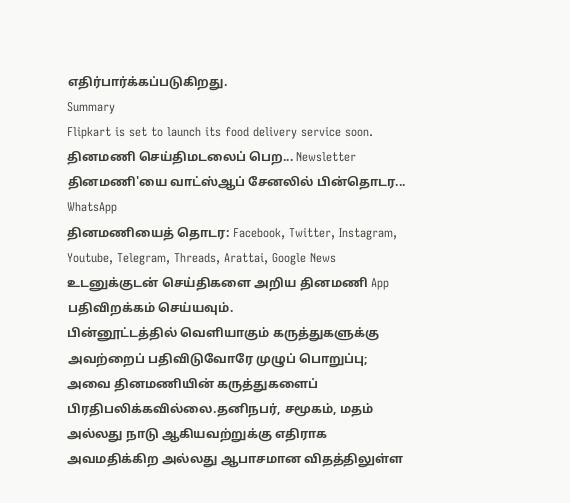எதிர்பார்க்கப்படுகிறது.
Summary
Flipkart is set to launch its food delivery service soon.
தினமணி செய்திமடலைப் பெற... Newsletter
தினமணி'யை வாட்ஸ்ஆப் சேனலில் பின்தொடர... WhatsApp
தினமணியைத் தொடர: Facebook, Twitter, Instagram, Youtube, Telegram, Threads, Arattai, Google News
உடனுக்குடன் செய்திகளை அறிய தினமணி App பதிவிறக்கம் செய்யவும்.
பின்னூட்டத்தில் வெளியாகும் கருத்துகளுக்கு அவற்றைப் பதிவிடுவோரே முழுப் பொறுப்பு; அவை தினமணியின் கருத்துகளைப் பிரதிபலிக்கவில்லை.தனிநபர், சமூகம், மதம் அல்லது நாடு ஆகியவற்றுக்கு எதிராக அவமதிக்கிற அல்லது ஆபாசமான விதத்திலுள்ள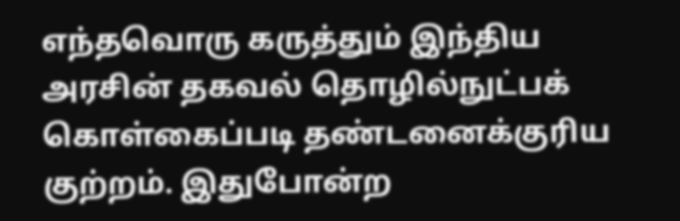எந்தவொரு கருத்தும் இந்திய அரசின் தகவல் தொழில்நுட்பக் கொள்கைப்படி தண்டனைக்குரிய குற்றம். இதுபோன்ற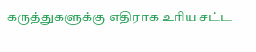கருத்துகளுக்கு எதிராக உரிய சட்ட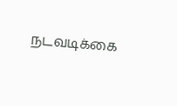நடவடிக்கை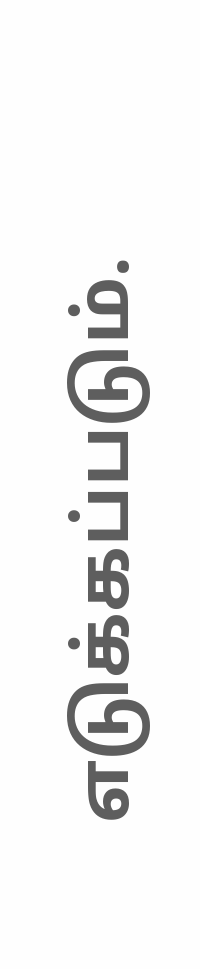எடுக்கப்படும்.